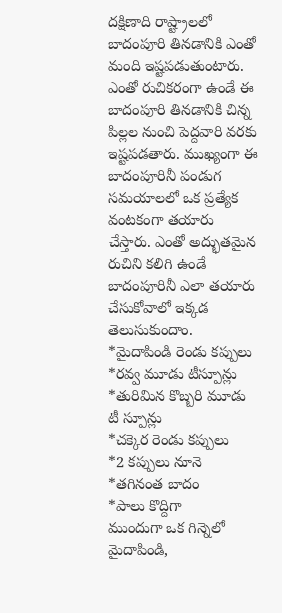దక్షిణాది రాష్ట్రాలలో బాదంపూరి తినడానికి ఎంతో మంది ఇష్టపడుతుంటారు. ఎంతో రుచికరంగా ఉండే ఈ
బాదంపూరి తినడానికి చిన్న పిల్లల నుంచి పెద్దవారి వరకు ఇష్టపడతారు. ముఖ్యంగా ఈ బాదంపూరినీ పండుగ సమయాలలో ఒక ప్రత్యేక వంటకంగా తయారు చేస్తారు. ఎంతో అద్భుతమైన రుచిని కలిగి ఉండే బాదంపూరినీ ఎలా తయారు చేసుకోవాలో ఇక్కడ తెలుసుకుందాం.
*మైదాపిండి రెండు కప్పులు
*రవ్వ మూడు టీస్పూన్లు
*తురిమిన కొబ్బరి మూడు టీ స్పూన్లు
*చక్కెర రెండు కప్పులు
*2 కప్పులు నూనె
*తగినంత బాదం
*పాలు కొద్దిగా
ముందుగా ఒక గిన్నెలో మైదాపిండి,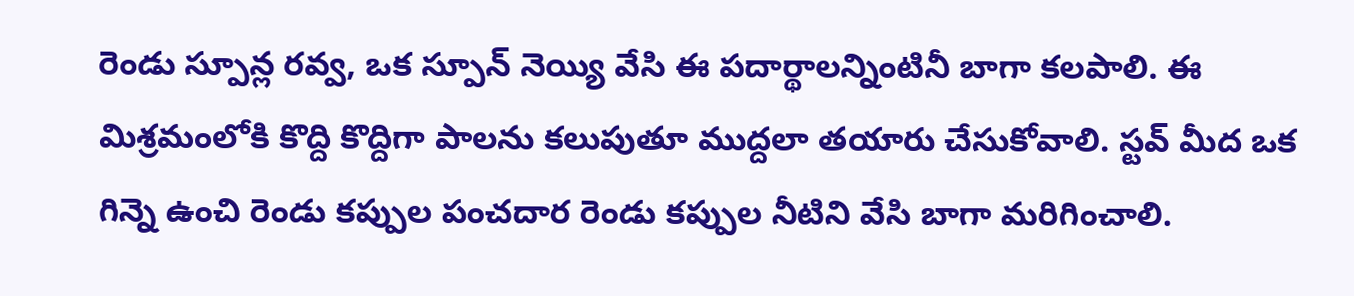రెండు స్పూన్ల రవ్వ, ఒక స్పూన్ నెయ్యి వేసి ఈ పదార్థాలన్నింటినీ బాగా కలపాలి. ఈ మిశ్రమంలోకి కొద్ది కొద్దిగా పాలను కలుపుతూ ముద్దలా తయారు చేసుకోవాలి. స్టవ్ మీద ఒక గిన్నె ఉంచి రెండు కప్పుల పంచదార రెండు కప్పుల నీటిని వేసి బాగా మరిగించాలి.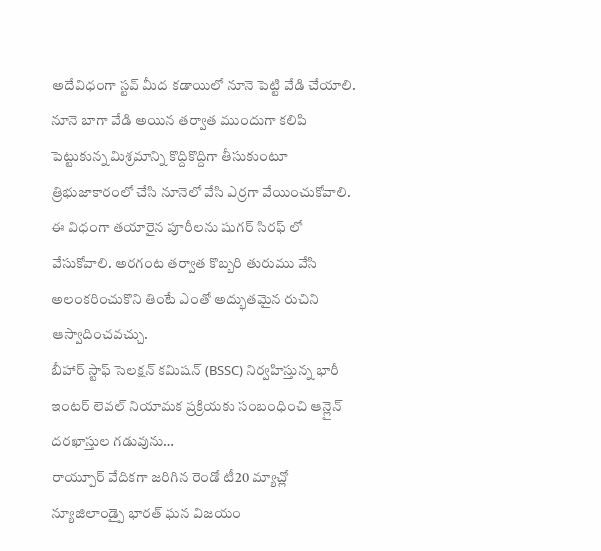అదేవిధంగా స్టవ్ మీద కడాయిలో నూనె పెట్టి వేడి చేయాలి. నూనె బాగా వేడి అయిన తర్వాత ముందుగా కలిపి పెట్టుకున్న మిశ్రమాన్ని కొద్దికొద్దిగా తీసుకుంటూ త్రిభుజాకారంలో చేసి నూనెలో వేసి ఎర్రగా వేయించుకోవాలి. ఈ విధంగా తయారైన పూరీలను షుగర్ సిరఫ్ లో వేసుకోవాలి. అరగంట తర్వాత కొబ్బరి తురుము వేసి అలంకరించుకొని తింటే ఎంతో అద్భుతమైన రుచిని ఆస్వాదించవచ్చు.
బీహార్ స్టాఫ్ సెలక్షన్ కమిషన్ (BSSC) నిర్వహిస్తున్న భారీ ఇంటర్ లెవల్ నియామక ప్రక్రియకు సంబంధించి ఆన్లైన్ దరఖాస్తుల గడువును…
రాయ్పూర్ వేదికగా జరిగిన రెండో టీ20 మ్యాచ్లో న్యూజిలాండ్పై భారత్ ఘన విజయం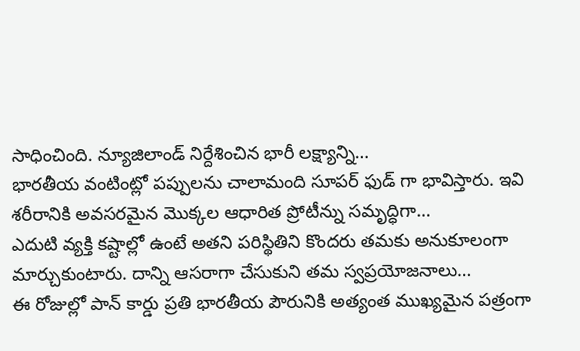సాధించింది. న్యూజిలాండ్ నిర్దేశించిన భారీ లక్ష్యాన్ని…
భారతీయ వంటింట్లో పప్పులను చాలామంది సూపర్ ఫుడ్ గా భావిస్తారు. ఇవి శరీరానికి అవసరమైన మొక్కల ఆధారిత ప్రోటీన్ను సమృద్ధిగా…
ఎదుటి వ్యక్తి కష్టాల్లో ఉంటే అతని పరిస్థితిని కొందరు తమకు అనుకూలంగా మార్చుకుంటారు. దాన్ని ఆసరాగా చేసుకుని తమ స్వప్రయోజనాలు…
ఈ రోజుల్లో పాన్ కార్డు ప్రతి భారతీయ పౌరునికి అత్యంత ముఖ్యమైన పత్రంగా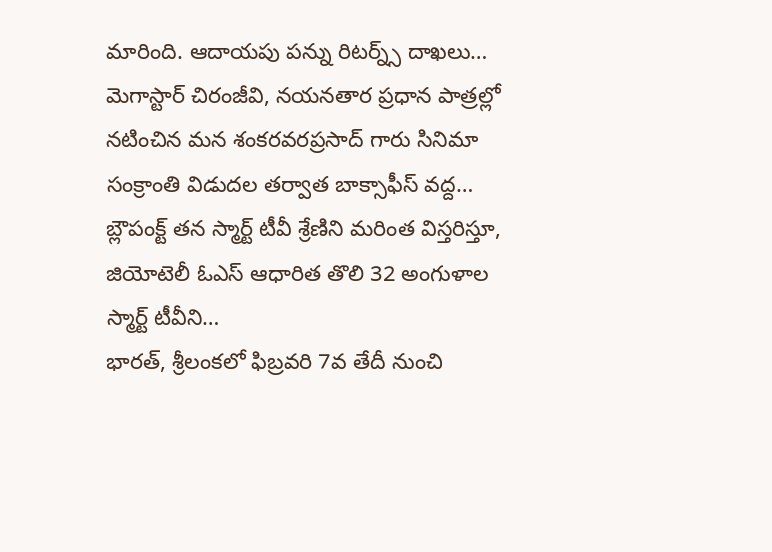మారింది. ఆదాయపు పన్ను రిటర్న్స్ దాఖలు…
మెగాస్టార్ చిరంజీవి, నయనతార ప్రధాన పాత్రల్లో నటించిన మన శంకరవరప్రసాద్ గారు సినిమా సంక్రాంతి విడుదల తర్వాత బాక్సాఫీస్ వద్ద…
బ్లౌపంక్ట్ తన స్మార్ట్ టీవీ శ్రేణిని మరింత విస్తరిస్తూ, జియోటెలీ ఓఎస్ ఆధారిత తొలి 32 అంగుళాల స్మార్ట్ టీవీని…
భారత్, శ్రీలంకలో ఫిబ్రవరి 7వ తేదీ నుంచి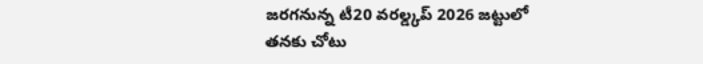జరగనున్న టీ20 వరల్డ్కప్ 2026 జట్టులో తనకు చోటు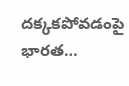దక్కకపోవడంపై భారత…